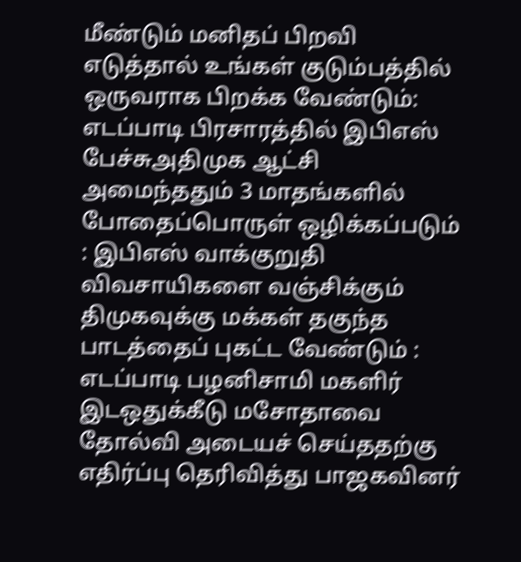மீண்டும் மனிதப் பிறவி எடுத்தால் உங்கள் குடும்பத்தில் ஒருவராக பிறக்க வேண்டும்: எடப்பாடி பிரசாரத்தில் இபிஎஸ் பேச்சுஅதிமுக ஆட்சி அமைந்ததும் 3 மாதங்களில் போதைப்பொருள் ஒழிக்கப்படும் : இபிஎஸ் வாக்குறுதி விவசாயிகளை வஞ்சிக்கும் திமுகவுக்கு மக்கள் தகுந்த பாடத்தைப் புகட்ட வேண்டும் : எடப்பாடி பழனிசாமி மகளிர் இடஒதுக்கீடு மசோதாவை தோல்வி அடையச் செய்ததற்கு எதிர்ப்பு தெரிவித்து பாஜகவினர்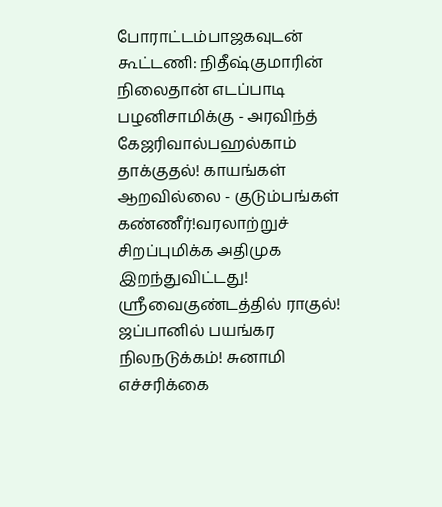போராட்டம்பாஜகவுடன் கூட்டணி: நிதீஷ்குமாரின் நிலைதான் எடப்பாடி பழனிசாமிக்கு - அரவிந்த் கேஜரிவால்பஹல்காம் தாக்குதல்! காயங்கள் ஆறவில்லை - குடும்பங்கள் கண்ணீர்!வரலாற்றுச் சிறப்புமிக்க அதிமுக இறந்துவிட்டது! ஸ்ரீவைகுண்டத்தில் ராகுல்! ஜப்பானில் பயங்கர நிலநடுக்கம்! சுனாமி எச்சரிக்கை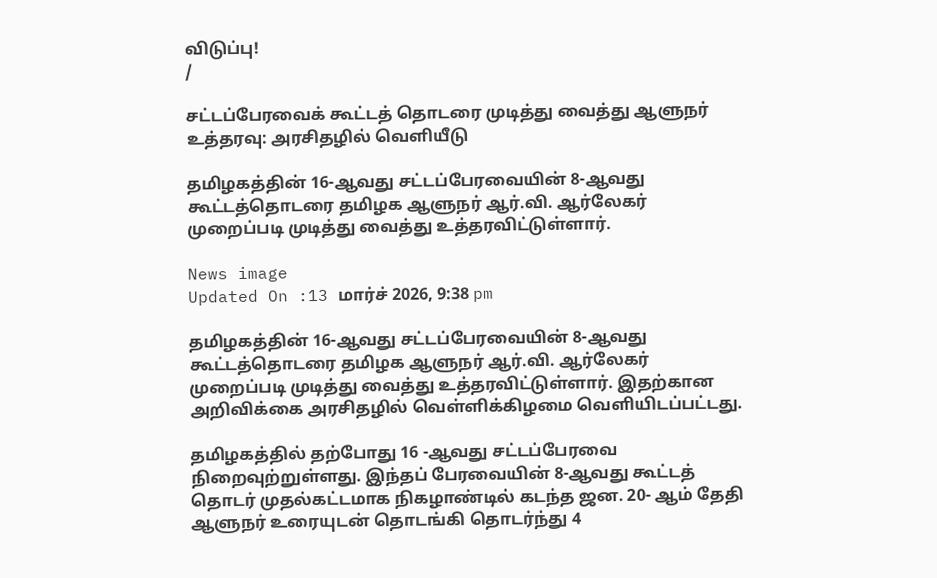விடுப்பு!
/

சட்டப்பேரவைக் கூட்டத் தொடரை முடித்து வைத்து ஆளுநர் உத்தரவு: அரசிதழில் வெளியீடு

தமிழகத்தின் 16-ஆவது சட்டப்பேரவையின் 8-ஆவது கூட்டத்தொடரை தமிழக ஆளுநர் ஆர்.வி. ஆர்லேகர் முறைப்படி முடித்து வைத்து உத்தரவிட்டுள்ளார்.

News image
Updated On :13 மார்ச் 2026, 9:38 pm

தமிழகத்தின் 16-ஆவது சட்டப்பேரவையின் 8-ஆவது கூட்டத்தொடரை தமிழக ஆளுநர் ஆர்.வி. ஆர்லேகர் முறைப்படி முடித்து வைத்து உத்தரவிட்டுள்ளார். இதற்கான அறிவிக்கை அரசிதழில் வெள்ளிக்கிழமை வெளியிடப்பட்டது.

தமிழகத்தில் தற்போது 16 -ஆவது சட்டப்பேரவை நிறைவுற்றுள்ளது. இந்தப் பேரவையின் 8-ஆவது கூட்டத் தொடர் முதல்கட்டமாக நிகழாண்டில் கடந்த ஜன. 20- ஆம் தேதி ஆளுநர் உரையுடன் தொடங்கி தொடர்ந்து 4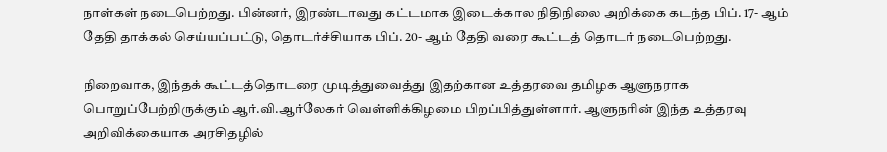நாள்கள் நடைபெற்றது. பின்னர், இரண்டாவது கட்டமாக இடைக்கால நிதிநிலை அறிக்கை கடந்த பிப். 17- ஆம் தேதி தாக்கல் செய்யப்பட்டு, தொடர்ச்சியாக பிப். 20- ஆம் தேதி வரை கூட்டத் தொடர் நடைபெற்றது.

நிறைவாக, இந்தக் கூட்டத்தொடரை முடித்துவைத்து இதற்கான உத்தரவை தமிழக ஆளுநராக பொறுப்பேற்றிருக்கும் ஆர்.வி.ஆர்லேகர் வெள்ளிக்கிழமை பிறப்பித்துள்ளார். ஆளுநரின் இந்த உத்தரவு அறிவிக்கையாக அரசிதழில்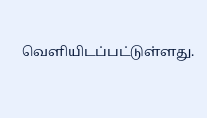வெளியிடப்பட்டுள்ளது.